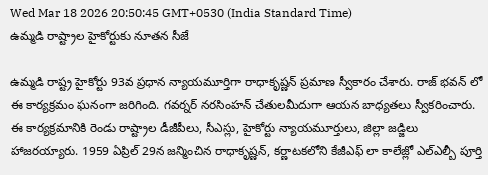Wed Mar 18 2026 20:50:45 GMT+0530 (India Standard Time)
ఉమ్మడి రాష్ట్రాల హైకోర్టుకు నూతన సీజే

ఉమ్మడి రాష్ట్ర హైకోర్టు 93వ ప్రధాన న్యాయమూర్తిగా రాధాకృష్ణన్ ప్రమాణ స్వీకారం చేశారు. రాజ్ భవన్ లో ఈ కార్యక్రమం ఘనంగా జరిగింది. గవర్నర్ నరసింహన్ చేతులమీదుగా ఆయన బాధ్యతలు స్వీకరించారు. ఈ కార్యక్రమానికి రెండు రాష్ట్రాల డీజీపీలు, సీఎస్లు, హైకోర్టు న్యాయమూర్తులు, జిల్లా జడ్జిలు హాజరయ్యారు. 1959 ఏప్రిల్ 29న జన్మించిన రాధాకృష్ణన్, కర్ణాటకలోని కేజీఎఫ్ లా కాలేజ్లో ఎల్ఎల్బీ పూర్తి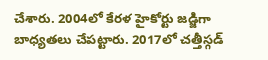చేశారు. 2004లో కేరళ హైకోర్టు జడ్జిగా బాధ్యతలు చేపట్టారు. 2017లో చత్తీస్గడ్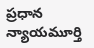ప్రధాన న్యాయమూర్తి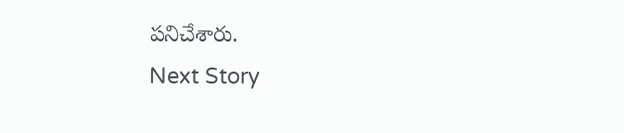పనిచేశారు.
Next Story